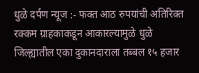धुळे दर्पण न्यूज :- फक्त आठ रुपयांची अतिरिक्त रक्कम ग्राहकाकडून आकारल्यामुळे धुळे जिल्ह्यातील एका दुकानदाराला तब्बल १५ हजार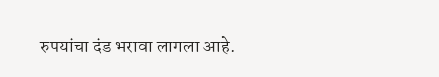रुपयांचा दंड भरावा लागला आहे.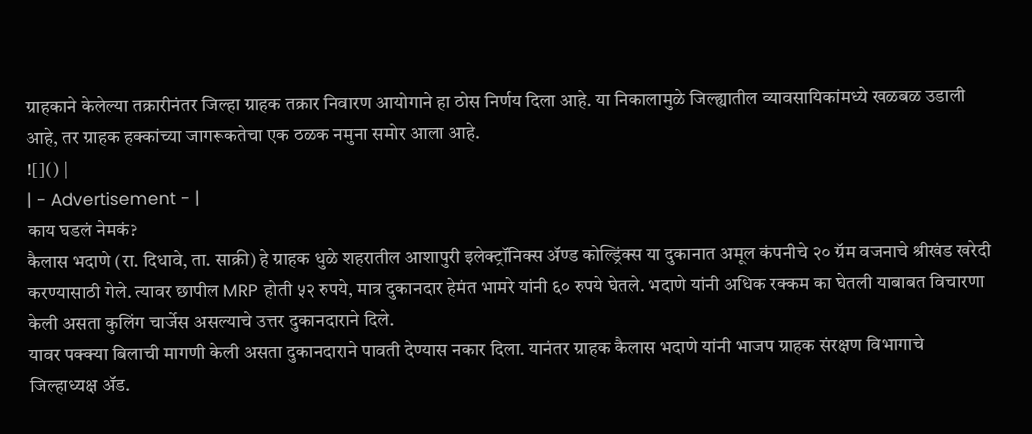ग्राहकाने केलेल्या तक्रारीनंतर जिल्हा ग्राहक तक्रार निवारण आयोगाने हा ठोस निर्णय दिला आहे. या निकालामुळे जिल्ह्यातील व्यावसायिकांमध्ये खळबळ उडाली आहे, तर ग्राहक हक्कांच्या जागरूकतेचा एक ठळक नमुना समोर आला आहे.
![]() |
| - Advertisement - |
काय घडलं नेमकं?
कैलास भदाणे (रा. दिधावे, ता. साक्री) हे ग्राहक धुळे शहरातील आशापुरी इलेक्ट्रॉनिक्स ॲण्ड कोल्ड्रिंक्स या दुकानात अमूल कंपनीचे २० ग्रॅम वजनाचे श्रीखंड खरेदी करण्यासाठी गेले. त्यावर छापील MRP होती ५२ रुपये, मात्र दुकानदार हेमंत भामरे यांनी ६० रुपये घेतले. भदाणे यांनी अधिक रक्कम का घेतली याबाबत विचारणा केली असता कुलिंग चार्जेस असल्याचे उत्तर दुकानदाराने दिले.
यावर पक्क्या बिलाची मागणी केली असता दुकानदाराने पावती देण्यास नकार दिला. यानंतर ग्राहक कैलास भदाणे यांनी भाजप ग्राहक संरक्षण विभागाचे जिल्हाध्यक्ष ॲड.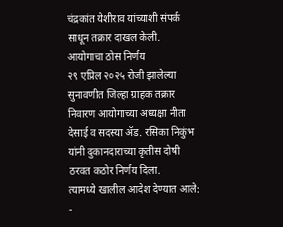चंद्रकांत येशीराव यांच्याशी संपर्क साधून तक्रार दाखल केली.
आयोगाचा ठोस निर्णय
२९ एप्रिल २०२५ रोजी झालेल्या सुनावणीत जिल्हा ग्राहक तक्रार निवारण आयोगाच्या अध्यक्षा नीता देसाई व सदस्या ॲड. रसिका निकुंभ यांनी दुकानदाराच्या कृतीस दोषी ठरवत कठोर निर्णय दिला.
त्यामध्ये खालील आदेश देण्यात आले:
-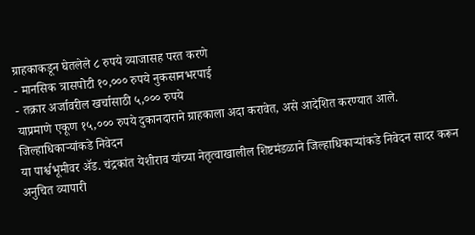ग्राहकाकडून घेतलेले ८ रुपये व्याजासह परत करणे
- मानसिक त्रासपोटी १०,००० रुपये नुकसानभरपाई
- तक्रार अर्जावरील खर्चासाठी ५,००० रुपये
याप्रमाणे एकूण १५,००० रुपये दुकानदाराने ग्राहकाला अदा करावेत, असे आदेशित करण्यात आले.
जिल्हाधिकाऱ्यांकडे निवेदन
या पार्श्वभूमीवर ॲड. चंद्रकांत येशीराव यांच्या नेतृत्वाखालील शिष्टमंडळाने जिल्हाधिकाऱ्यांकडे निवेदन सादर करून अनुचित व्यापारी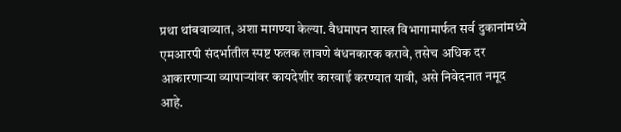प्रथा थांबवाव्यात, अशा मागण्या केल्या. वैधमापन शास्त्र विभागामार्फत सर्व दुकानांमध्ये एमआरपी संदर्भातील स्पष्ट फलक लावणे बंधनकारक करावे, तसेच अधिक दर आकारणाऱ्या व्यापाऱ्यांवर कायदेशीर कारवाई करण्यात यावी, असे निवेदनात नमूद आहे.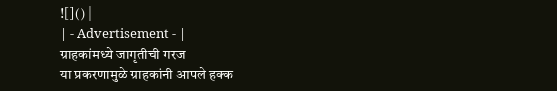![]() |
| - Advertisement - |
ग्राहकांमध्ये जागृतीची गरज
या प्रकरणामुळे ग्राहकांनी आपले हक्क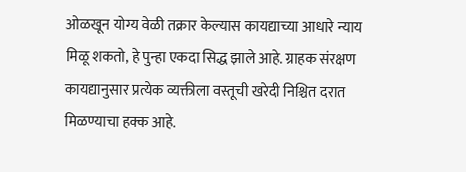ओळखून योग्य वेळी तक्रार केल्यास कायद्याच्या आधारे न्याय मिळू शकतो, हे पुन्हा एकदा सिद्ध झाले आहे. ग्राहक संरक्षण कायद्यानुसार प्रत्येक व्यक्तीला वस्तूची खरेदी निश्चित दरात मिळण्याचा हक्क आहे.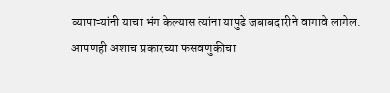व्यापाऱ्यांनी याचा भंग केल्यास त्यांना यापुढे जबाबदारीने वागावे लागेल.
आपणही अशाच प्रकारच्या फसवणुकीचा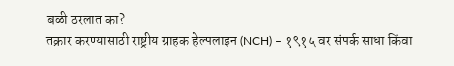बळी ठरलात का?
तक्रार करण्यासाठी राष्ट्रीय ग्राहक हेल्पलाइन (NCH) – १९१५ वर संपर्क साधा किंवा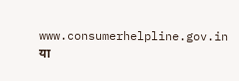www.consumerhelpline.gov.in या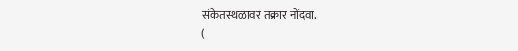संकेतस्थळावर तक्रार नोंदवा.
(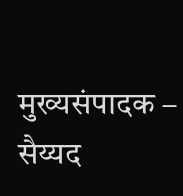मुख्यसंपादक – सैय्यद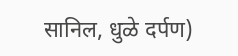सानिल, धुळे दर्पण)